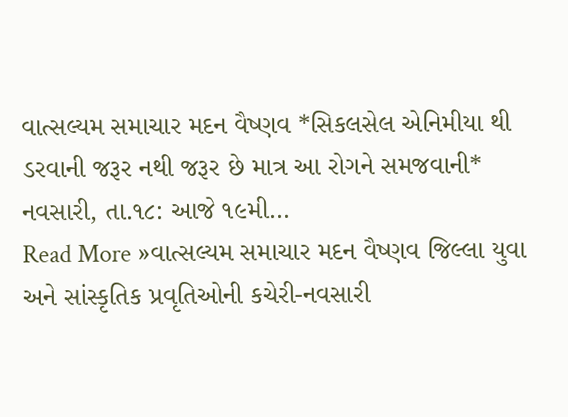વાત્સલ્યમ સમાચાર મદન વૈષ્ણવ *સિકલસેલ એનિમીયા થી ડરવાની જરૂર નથી જરૂર છે માત્ર આ રોગને સમજવાની* નવસારી, તા.૧૮: આજે ૧૯મી…
Read More »વાત્સલ્યમ સમાચાર મદન વૈષ્ણવ જિલ્લા યુવા અને સાંસ્કૃતિક પ્રવૃતિઓની કચેરી-નવસારી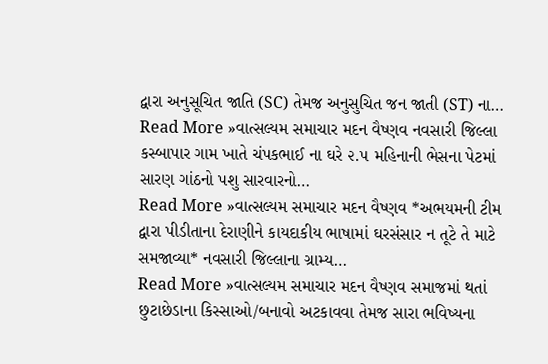દ્વારા અનુસૂચિત જાતિ (SC) તેમજ અનુસુચિત જન જાતી (ST) ના…
Read More »વાત્સલ્યમ સમાચાર મદન વૈષ્ણવ નવસારી જિલ્લા કસ્બાપાર ગામ ખાતે ચંપકભાઈ ના ઘરે ૨.૫ મહિનાની ભેસના પેટમાં સારણ ગાંઠનો પશુ સારવારનો…
Read More »વાત્સલ્યમ સમાચાર મદન વૈષ્ણવ *અભયમની ટીમ દ્વારા પીડીતાના દેરાણીને કાયદાકીય ભાષામાં ઘરસંસાર ન તૂટે તે માટે સમજાવ્યા* નવસારી જિલ્લાના ગ્રામ્ય…
Read More »વાત્સલ્યમ સમાચાર મદન વૈષ્ણવ સમાજમાં થતાં છુટાછેડાના કિસ્સાઓ/બનાવો અટકાવવા તેમજ સારા ભવિષ્યના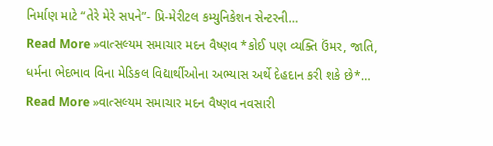નિર્માણ માટે “તેરે મેરે સપને”- પ્રિ-મેરીટલ કમ્યુનિકેશન સેન્ટરની…
Read More »વાત્સલ્યમ સમાચાર મદન વૈષ્ણવ *કોઈ પણ વ્યક્તિ ઉંમર, જાતિ, ધર્મના ભેદભાવ વિના મેડિકલ વિદ્યાર્થીઓના અભ્યાસ અર્થે દેહદાન કરી શકે છે*…
Read More »વાત્સલ્યમ સમાચાર મદન વૈષ્ણવ નવસારી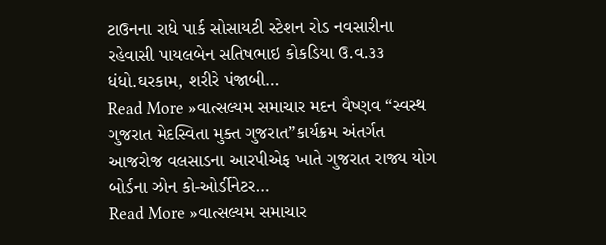ટાઉનના રાધે પાર્ક સોસાયટી સ્ટેશન રોડ નવસારીના રહેવાસી પાયલબેન સતિષભાઇ કોકડિયા ઉ.વ.૩૩ ધંધો.ઘરકામ, શરીરે પંજાબી…
Read More »વાત્સલ્યમ સમાચાર મદન વૈષ્ણવ “સ્વસ્થ ગુજરાત મેદસ્વિતા મુક્ત ગુજરાત”કાર્યક્રમ અંતર્ગત આજરોજ વલસાડના આરપીએફ ખાતે ગુજરાત રાજ્ય યોગ બોર્ડના ઝોન કો-ઓર્ડીનેટર…
Read More »વાત્સલ્યમ સમાચાર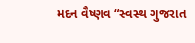મદન વૈષ્ણવ “સ્વસ્થ ગુજરાત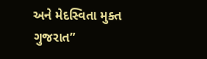અને મેદસ્વિતા મુક્ત ગુજરાત”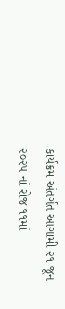કાર્યક્રમ અંતર્ગત આગામી ૨૧ જૂન ૨૦૨૫ નાં રોજ ૧૧માં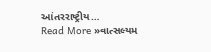આંતરરાષ્ટ્રીય…
Read More »વાત્સલ્યમ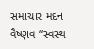સમાચાર મદન વૈષ્ણવ “સ્વસ્થ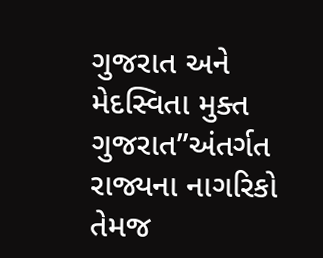ગુજરાત અને મેદસ્વિતા મુક્ત ગુજરાત”અંતર્ગત રાજ્યના નાગરિકો તેમજ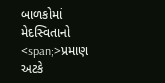બાળકોમાં મેદસ્વિતાનો <span;>પ્રમાણ અટકે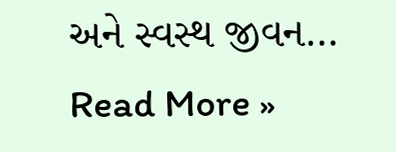અને સ્વસ્થ જીવન…
Read More »